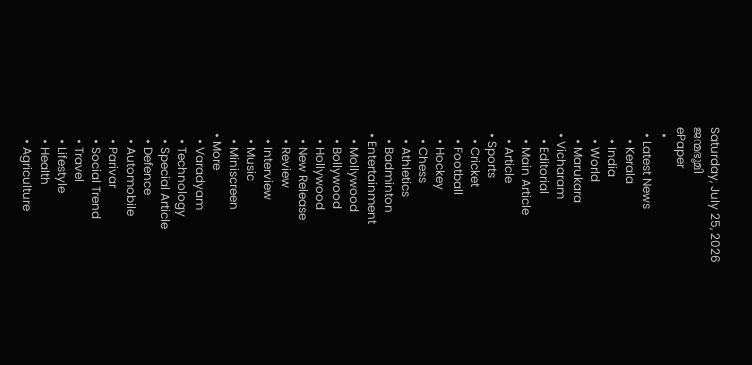Saturday, July 25, 2026
ജന്മഭൂമി
ePaper
  •
  • Latest News
    • Kerala
    • India
    • World
    • Marukara
  • Vicharam
    • Editorial
    • Main Article
    • Article
  • Sports
    • Cricket
    • Football
    • Hockey
    • Chess
    • Athletics
    • Badminton
  • Entertainment
    • Mollywood
    • Bollywood
    • Hollywood
    • New Release
    • Review
    • Interview
    • Music
    • Miniscreen
  • More
    • Varadyam
    • Technology
    • Special Article
    • Defence
    • Automobile
    • Parivar
    • Social Trend
    • Travel
    • Lifestyle
    • Health
    • Agriculture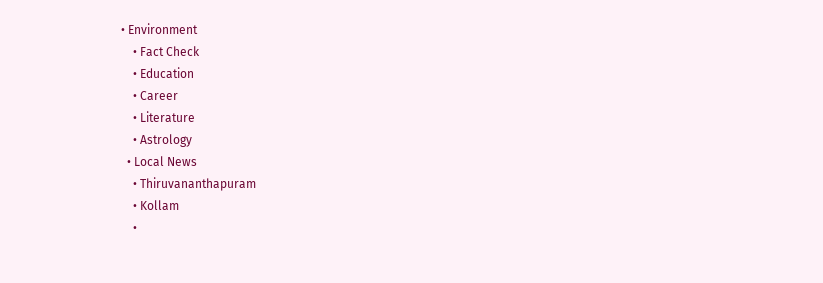• Environment
    • Fact Check
    • Education
    • Career
    • Literature
    • Astrology
  • Local News
    • Thiruvananthapuram
    • Kollam
    •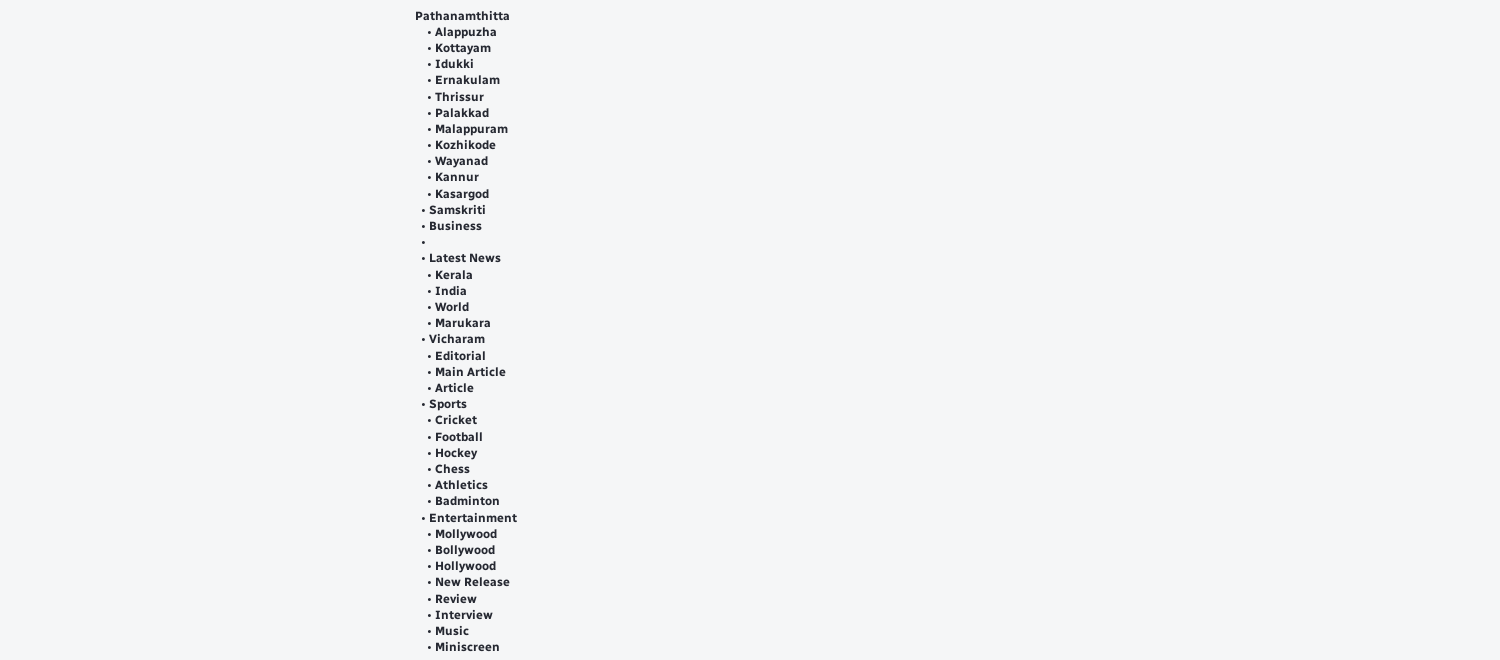Pathanamthitta
    • Alappuzha
    • Kottayam
    • Idukki
    • Ernakulam
    • Thrissur
    • Palakkad
    • Malappuram
    • Kozhikode
    • Wayanad
    • Kannur
    • Kasargod
  • Samskriti
  • Business
  •
  • Latest News
    • Kerala
    • India
    • World
    • Marukara
  • Vicharam
    • Editorial
    • Main Article
    • Article
  • Sports
    • Cricket
    • Football
    • Hockey
    • Chess
    • Athletics
    • Badminton
  • Entertainment
    • Mollywood
    • Bollywood
    • Hollywood
    • New Release
    • Review
    • Interview
    • Music
    • Miniscreen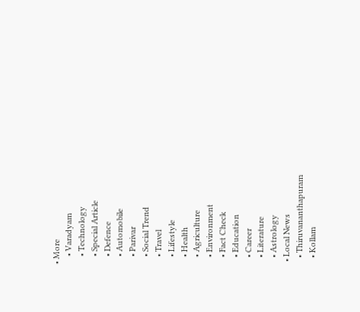• More
    • Varadyam
    • Technology
    • Special Article
    • Defence
    • Automobile
    • Parivar
    • Social Trend
    • Travel
    • Lifestyle
    • Health
    • Agriculture
    • Environment
    • Fact Check
    • Education
    • Career
    • Literature
    • Astrology
  • Local News
    • Thiruvananthapuram
    • Kollam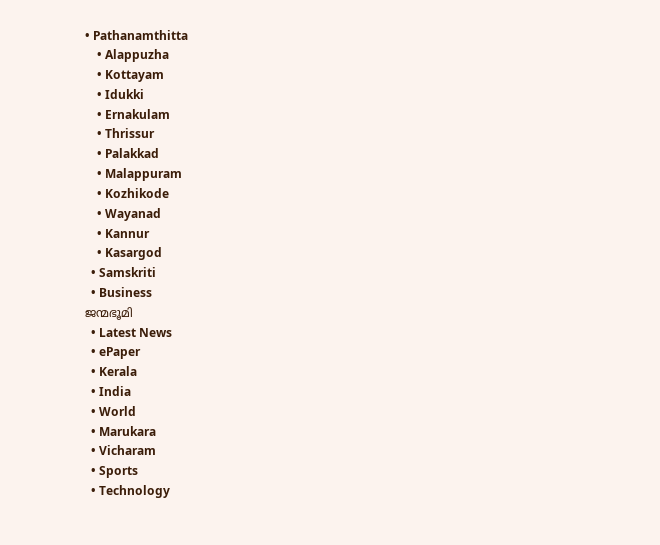• Pathanamthitta
    • Alappuzha
    • Kottayam
    • Idukki
    • Ernakulam
    • Thrissur
    • Palakkad
    • Malappuram
    • Kozhikode
    • Wayanad
    • Kannur
    • Kasargod
  • Samskriti
  • Business
ജന്മഭൂമി
  • Latest News
  • ePaper
  • Kerala
  • India
  • World
  • Marukara
  • Vicharam
  • Sports
  • Technology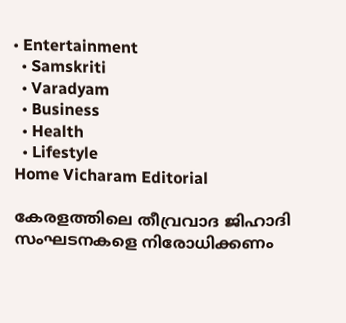• Entertainment
  • Samskriti
  • Varadyam
  • Business
  • Health
  • Lifestyle
Home Vicharam Editorial

കേരളത്തിലെ തീവ്രവാദ ജിഹാദി സംഘടനകളെ നിരോധിക്കണം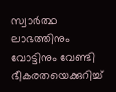സ്വാര്‍ത്ഥ ലാഭത്തിനും വോട്ടിനും വേണ്ടി ഭീകരതയെക്കുറിച്ച്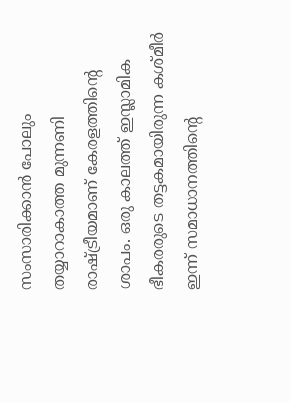സംസാരിക്കാന്‍ പോലും തയ്യാറാകാത്ത മുന്നണി രാഷ്‌ട്രീയമാണ് കേരളത്തിന്റെ ശാപം. ഒരു കാലത്ത് ഇസ്ലാമിക ഭീകരരുടെ തട്ടകമായിരുന്ന കശ്മീര്‍ ഇന്ന് സമാധാനത്തിന്റെ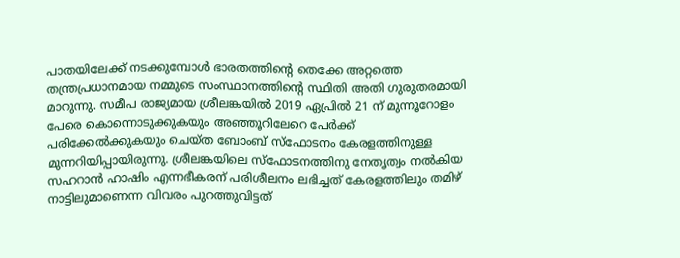പാതയിലേക്ക് നടക്കുമ്പോള്‍ ഭാരതത്തിന്റെ തെക്കേ അറ്റത്തെ തന്ത്രപ്രധാനമായ നമ്മുടെ സംസ്ഥാനത്തിന്റെ സ്ഥിതി അതി ഗുരുതരമായി മാറുന്നു. സമീപ രാജ്യമായ ശ്രീലങ്കയില്‍ 2019 ഏപ്രില്‍ 21 ന് മുന്നൂറോളം പേരെ കൊന്നൊടുക്കുകയും അഞ്ഞൂറിലേറെ പേര്‍ക്ക് പരിക്കേല്‍ക്കുകയും ചെയ്ത ബോംബ് സ്‌ഫോടനം കേരളത്തിനുള്ള മുന്നറിയിപ്പായിരുന്നു. ശ്രീലങ്കയിലെ സ്‌ഫോടനത്തിനു നേതൃത്വം നല്‍കിയ സഹറാന്‍ ഹാഷിം എന്നഭീകരന് പരിശീലനം ലഭിച്ചത് കേരളത്തിലും തമിഴ് നാട്ടിലുമാണെന്ന വിവരം പുറത്തുവിട്ടത്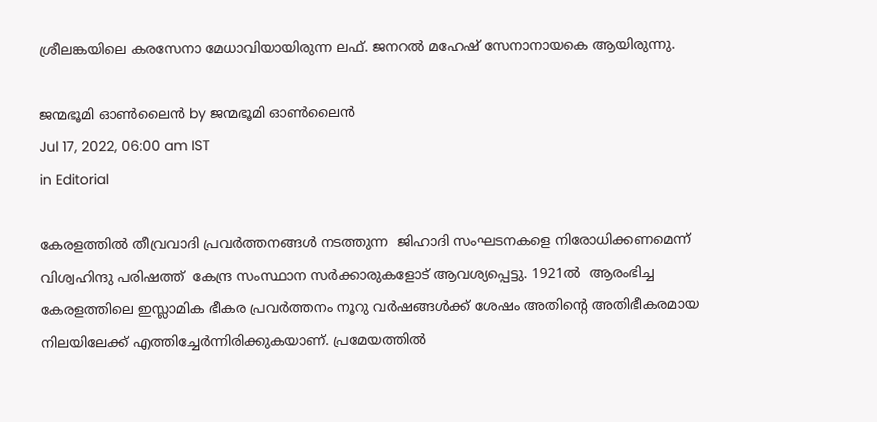ശ്രീലങ്കയിലെ കരസേനാ മേധാവിയായിരുന്ന ലഫ്. ജനറല്‍ മഹേഷ് സേനാനായകെ ആയിരുന്നു.

ജന്മഭൂമി ഓണ്‍ലൈന്‍ by ജന്മഭൂമി ഓണ്‍ലൈന്‍
Jul 17, 2022, 06:00 am IST
in Editorial

കേരളത്തില്‍ തീവ്രവാദി പ്രവര്‍ത്തനങ്ങള്‍ നടത്തുന്ന  ജിഹാദി സംഘടനകളെ നിരോധിക്കണമെന്ന് വിശ്വഹിന്ദു പരിഷത്ത്  കേന്ദ്ര സംസ്ഥാന സര്‍ക്കാരുകളോട് ആവശ്യപ്പെട്ടു. 1921ല്‍  ആരംഭിച്ച കേരളത്തിലെ ഇസ്ലാമിക ഭീകര പ്രവര്‍ത്തനം നൂറു വര്‍ഷങ്ങള്‍ക്ക് ശേഷം അതിന്റെ അതിഭീകരമായ നിലയിലേക്ക് എത്തിച്ചേര്‍ന്നിരിക്കുകയാണ്. പ്രമേയത്തില്‍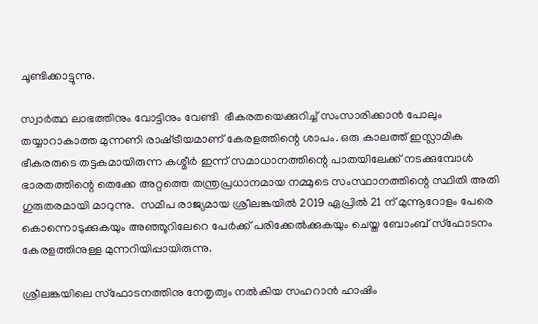ചൂണ്ടിക്കാട്ടുന്നു.

സ്വാര്‍ത്ഥ ലാഭത്തിനും വോട്ടിനും വേണ്ടി  ഭീകരതയെക്കുറിച്ച് സംസാരിക്കാന്‍ പോലും തയ്യാറാകാത്ത മുന്നണി രാഷ്‌ട്രീയമാണ് കേരളത്തിന്റെ ശാപം. ഒരു കാലത്ത് ഇസ്ലാമിക ഭീകരരുടെ തട്ടകമായിരുന്ന കശ്മീര്‍ ഇന്ന് സമാധാനത്തിന്റെ പാതയിലേക്ക് നടക്കുമ്പോള്‍ ഭാരതത്തിന്റെ തെക്കേ അറ്റത്തെ തന്ത്രപ്രധാനമായ നമ്മുടെ സംസ്ഥാനത്തിന്റെ സ്ഥിതി അതി ഗുരുതരമായി മാറുന്നു.  സമീപ രാജ്യമായ ശ്രീലങ്കയില്‍ 2019 ഏപ്രില്‍ 21 ന് മുന്നൂറോളം പേരെ കൊന്നൊടുക്കുകയും അഞ്ഞൂറിലേറെ പേര്‍ക്ക് പരിക്കേല്‍ക്കുകയും ചെയ്ത ബോംബ് സ്‌ഫോടനം കേരളത്തിനുള്ള മുന്നറിയിപ്പായിരുന്നു.

ശ്രീലങ്കയിലെ സ്‌ഫോടനത്തിനു നേതൃത്വം നല്‍കിയ സഹറാന്‍ ഹാഷിം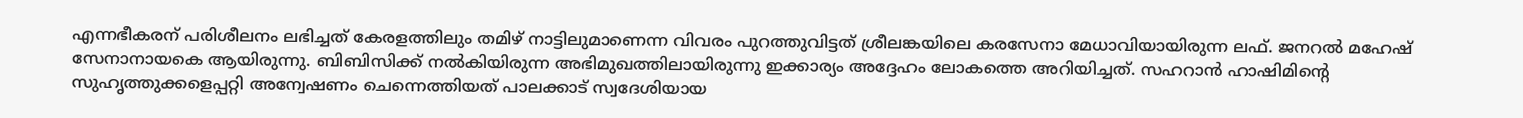എന്നഭീകരന് പരിശീലനം ലഭിച്ചത് കേരളത്തിലും തമിഴ് നാട്ടിലുമാണെന്ന വിവരം പുറത്തുവിട്ടത് ശ്രീലങ്കയിലെ കരസേനാ മേധാവിയായിരുന്ന ലഫ്. ജനറല്‍ മഹേഷ് സേനാനായകെ ആയിരുന്നു. ബിബിസിക്ക് നല്‍കിയിരുന്ന അഭിമുഖത്തിലായിരുന്നു ഇക്കാര്യം അദ്ദേഹം ലോകത്തെ അറിയിച്ചത്. സഹറാന്‍ ഹാഷിമിന്റെ സുഹൃത്തുക്കളെപ്പറ്റി അന്വേഷണം ചെന്നെത്തിയത് പാലക്കാട് സ്വദേശിയായ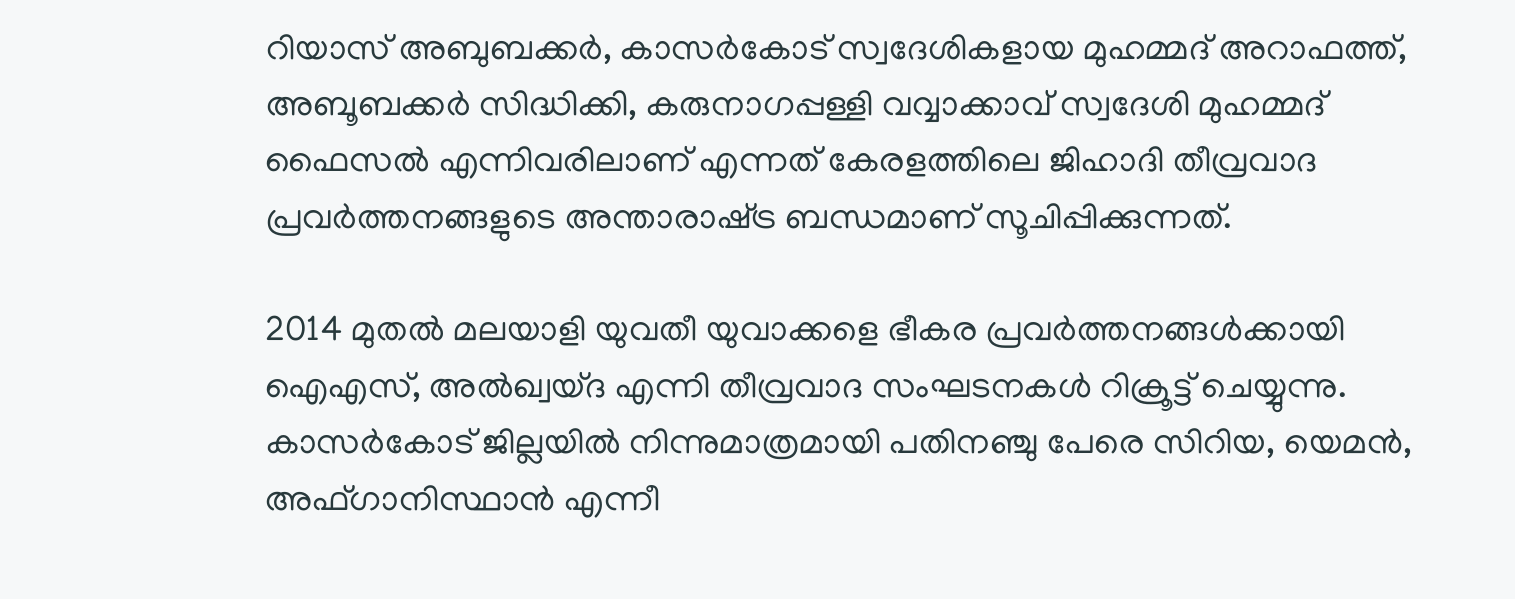റിയാസ് അബുബക്കര്‍, കാസര്‍കോട് സ്വദേശികളായ മുഹമ്മദ് അറാഫത്ത്, അബൂബക്കര്‍ സിദ്ധിക്കി, കരുനാഗപ്പള്ളി വവ്വാക്കാവ് സ്വദേശി മുഹമ്മദ് ഫൈസല്‍ എന്നിവരിലാണ് എന്നത് കേരളത്തിലെ ജിഹാദി തീവ്രവാദ പ്രവര്‍ത്തനങ്ങളുടെ അന്താരാഷ്‌ട്ര ബന്ധമാണ് സൂചിപ്പിക്കുന്നത്.

2014 മുതല്‍ മലയാളി യുവതീ യുവാക്കളെ ഭീകര പ്രവര്‍ത്തനങ്ങള്‍ക്കായി ഐഎസ്, അല്‍ഖ്വയ്ദ എന്നി തീവ്രവാദ സംഘടനകള്‍ റിക്രൂട്ട് ചെയ്യുന്നു. കാസര്‍കോട് ജില്ലയില്‍ നിന്നുമാത്രമായി പതിനഞ്ചു പേരെ സിറിയ, യെമന്‍, അഫ്ഗാനിസ്ഥാന്‍ എന്നീ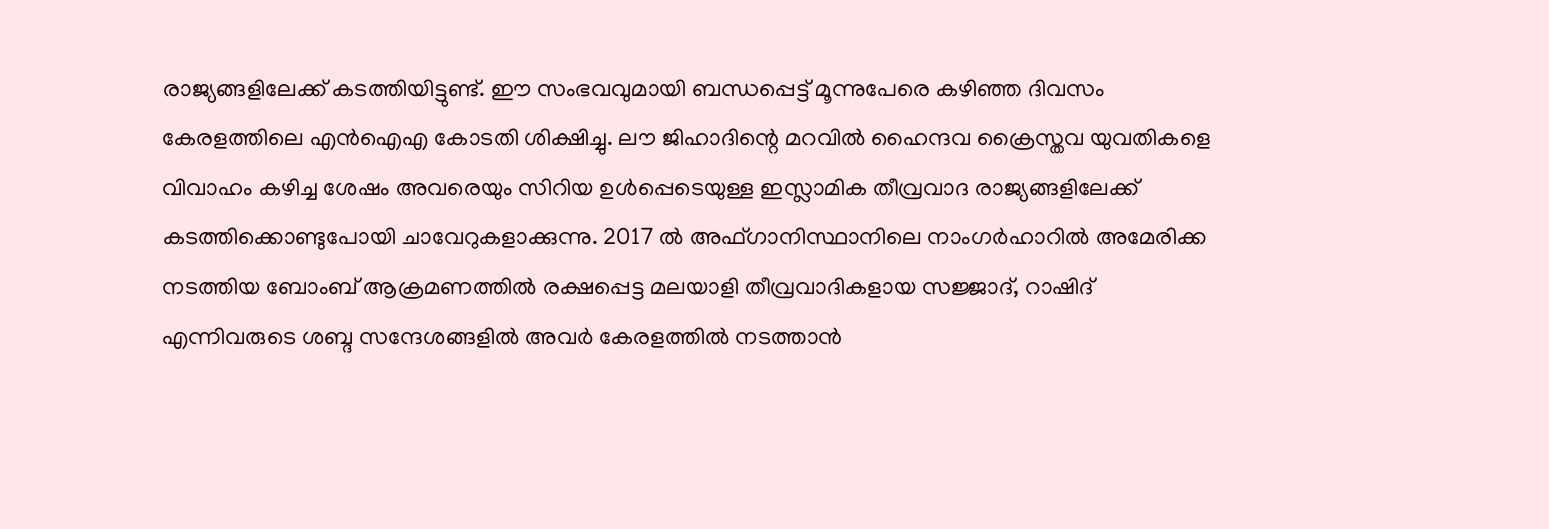രാജ്യങ്ങളിലേക്ക് കടത്തിയിട്ടുണ്ട്. ഈ സംഭവവുമായി ബന്ധപ്പെട്ട് മൂന്നുപേരെ കഴിഞ്ഞ ദിവസം കേരളത്തിലെ എന്‍ഐഎ കോടതി ശിക്ഷിച്ചു. ലൗ ജിഹാദിന്റെ മറവില്‍ ഹൈന്ദവ ക്രൈസ്തവ യുവതികളെ വിവാഹം കഴിച്ച ശേഷം അവരെയും സിറിയ ഉള്‍പ്പെടെയുള്ള ഇസ്ലാമിക തീവ്രവാദ രാജ്യങ്ങളിലേക്ക് കടത്തിക്കൊണ്ടുപോയി ചാവേറുകളാക്കുന്നു. 2017 ല്‍ അഫ്ഗാനിസ്ഥാനിലെ നാംഗര്‍ഹാറില്‍ അമേരിക്ക നടത്തിയ ബോംബ് ആക്രമണത്തില്‍ രക്ഷപ്പെട്ട മലയാളി തീവ്രവാദികളായ സജ്ജാദ്, റാഷിദ് എന്നിവരുടെ ശബ്ദ സന്ദേശങ്ങളില്‍ അവര്‍ കേരളത്തില്‍ നടത്താന്‍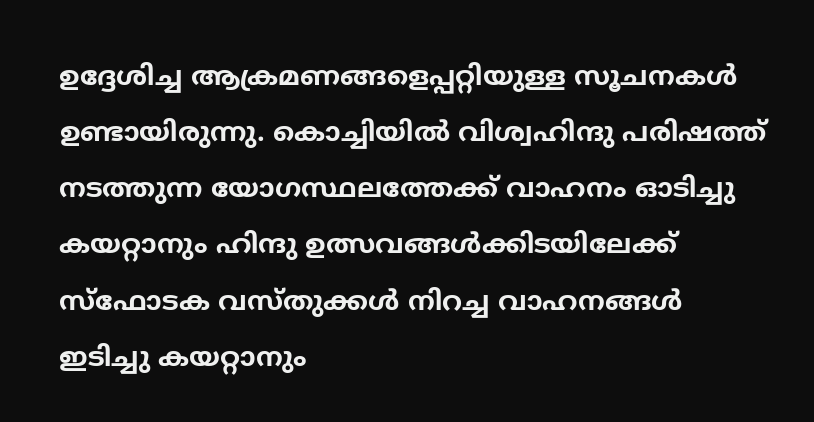ഉദ്ദേശിച്ച ആക്രമണങ്ങളെപ്പറ്റിയുള്ള സൂചനകള്‍ ഉണ്ടായിരുന്നു. കൊച്ചിയില്‍ വിശ്വഹിന്ദു പരിഷത്ത് നടത്തുന്ന യോഗസ്ഥലത്തേക്ക് വാഹനം ഓടിച്ചു കയറ്റാനും ഹിന്ദു ഉത്സവങ്ങള്‍ക്കിടയിലേക്ക് സ്‌ഫോടക വസ്തുക്കള്‍ നിറച്ച വാഹനങ്ങള്‍ ഇടിച്ചു കയറ്റാനും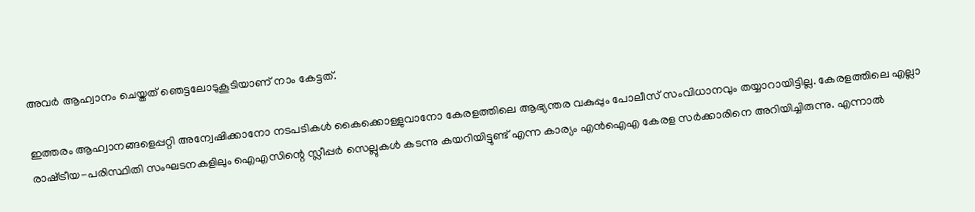അവര്‍ ആഹ്വാനം ചെയ്തത് ഞെട്ടലോടുകൂടിയാണ് നാം കേട്ടത്.

ഇത്തരം ആഹ്വാനങ്ങളെപ്പറ്റി അന്വേഷിക്കാനോ നടപടികള്‍ കൈക്കൊള്ളുവാനോ കേരളത്തിലെ ആഭ്യന്തര വകുപ്പും പോലീസ് സംവിധാനവും തയ്യാറായിട്ടില്ല. കേരളത്തിലെ എല്ലാ രാഷ്‌ട്രീയ-പരിസ്ഥിതി സംഘടനകളിലും ഐഎസിന്റെ സ്ലീപ്പര്‍ സെല്ലുകള്‍ കടന്നു കയറിയിട്ടുണ്ട് എന്ന കാര്യം എന്‍ഐഎ കേരള സര്‍ക്കാരിനെ അറിയിച്ചിരുന്നു. എന്നാല്‍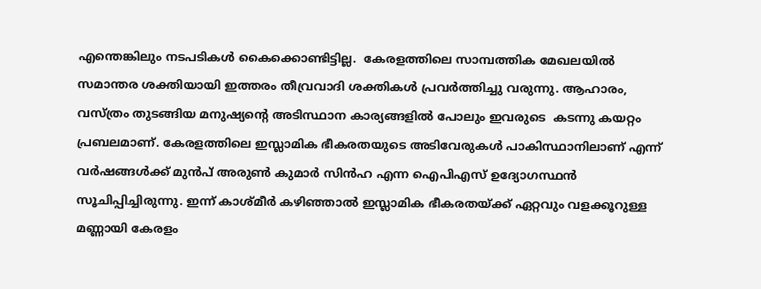എന്തെങ്കിലും നടപടികള്‍ കൈക്കൊണ്ടിട്ടില്ല.  കേരളത്തിലെ സാമ്പത്തിക മേഖലയില്‍ സമാന്തര ശക്തിയായി ഇത്തരം തീവ്രവാദി ശക്തികള്‍ പ്രവര്‍ത്തിച്ചു വരുന്നു. ആഹാരം, വസ്ത്രം തുടങ്ങിയ മനുഷ്യന്റെ അടിസ്ഥാന കാര്യങ്ങളില്‍ പോലും ഇവരുടെ  കടന്നു കയറ്റം പ്രബലമാണ്. കേരളത്തിലെ ഇസ്ലാമിക ഭീകരതയുടെ അടിവേരുകള്‍ പാകിസ്ഥാനിലാണ് എന്ന് വര്‍ഷങ്ങള്‍ക്ക് മുന്‍പ് അരുണ്‍ കുമാര്‍ സിന്‍ഹ എന്ന ഐപിഎസ് ഉദ്യോഗസ്ഥന്‍ സൂചിപ്പിച്ചിരുന്നു. ഇന്ന് കാശ്മീര്‍ കഴിഞ്ഞാല്‍ ഇസ്ലാമിക ഭീകരതയ്‌ക്ക് ഏറ്റവും വളക്കൂറുള്ള മണ്ണായി കേരളം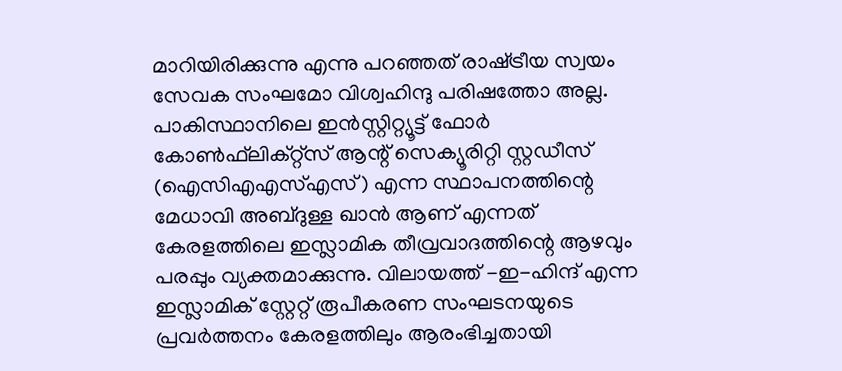മാറിയിരിക്കുന്നു എന്നു പറഞ്ഞത് രാഷ്‌ട്രീയ സ്വയം സേവക സംഘമോ വിശ്വഹിന്ദു പരിഷത്തോ അല്ല. പാകിസ്ഥാനിലെ ഇന്‍സ്റ്റിറ്റ്യൂട്ട് ഫോര്‍ കോണ്‍ഫ്‌ലിക്റ്റ്‌സ് ആന്റ് സെക്യൂരിറ്റി സ്റ്റഡീസ് (ഐസിഎഎസ്എസ്) എന്ന സ്ഥാപനത്തിന്റെ മേധാവി അബ്ദുള്ള ഖാന്‍ ആണ് എന്നത് കേരളത്തിലെ ഇസ്ലാമിക തീവ്രവാദത്തിന്റെ ആഴവും പരപ്പും വ്യക്തമാക്കുന്നു. വിലായത്ത് -ഇ-ഹിന്ദ് എന്ന ഇസ്ലാമിക് സ്റ്റേറ്റ് രൂപീകരണ സംഘടനയുടെ പ്രവര്‍ത്തനം കേരളത്തിലും ആരംഭിച്ചതായി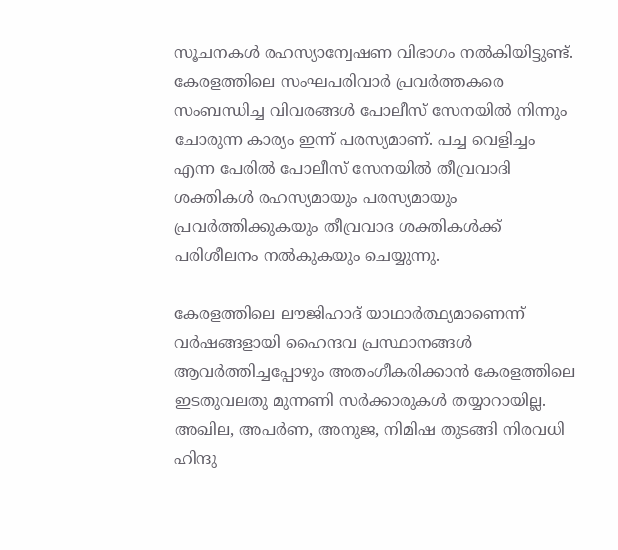സൂചനകള്‍ രഹസ്യാന്വേഷണ വിഭാഗം നല്‍കിയിട്ടുണ്ട്. കേരളത്തിലെ സംഘപരിവാര്‍ പ്രവര്‍ത്തകരെ സംബന്ധിച്ച വിവരങ്ങള്‍ പോലീസ് സേനയില്‍ നിന്നും ചോരുന്ന കാര്യം ഇന്ന് പരസ്യമാണ്. പച്ച വെളിച്ചം എന്ന പേരില്‍ പോലീസ് സേനയില്‍ തീവ്രവാദി ശക്തികള്‍ രഹസ്യമായും പരസ്യമായും പ്രവര്‍ത്തിക്കുകയും തീവ്രവാദ ശക്തികള്‍ക്ക് പരിശീലനം നല്‍കുകയും ചെയ്യുന്നു.

കേരളത്തിലെ ലൗജിഹാദ് യാഥാര്‍ത്ഥ്യമാണെന്ന് വര്‍ഷങ്ങളായി ഹൈന്ദവ പ്രസ്ഥാനങ്ങള്‍ ആവര്‍ത്തിച്ചപ്പോഴും അതംഗീകരിക്കാന്‍ കേരളത്തിലെ ഇടതുവലതു മുന്നണി സര്‍ക്കാരുകള്‍ തയ്യാറായില്ല. അഖില, അപര്‍ണ, അനുജ, നിമിഷ തുടങ്ങി നിരവധി ഹിന്ദു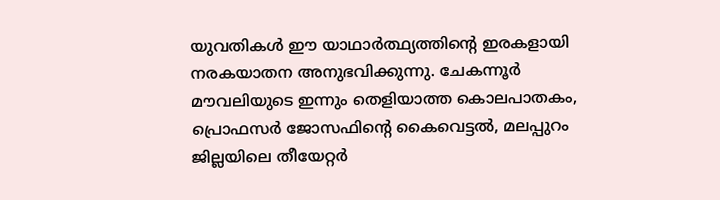യുവതികള്‍ ഈ യാഥാര്‍ത്ഥ്യത്തിന്റെ ഇരകളായി നരകയാതന അനുഭവിക്കുന്നു. ചേകന്നൂര്‍ മൗവലിയുടെ ഇന്നും തെളിയാത്ത കൊലപാതകം, പ്രൊഫസര്‍ ജോസഫിന്റെ കൈവെട്ടല്‍, മലപ്പുറം ജില്ലയിലെ തീയേറ്റര്‍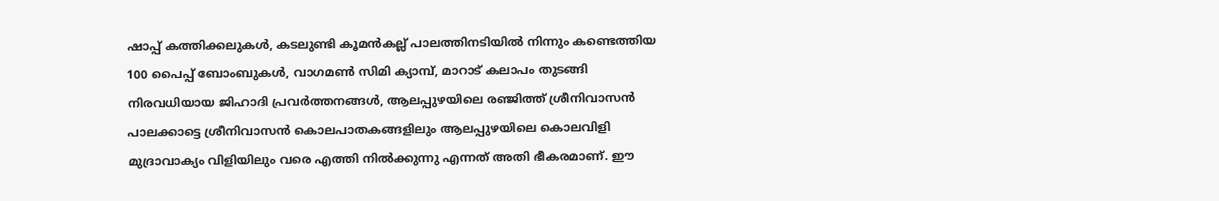ഷാപ്പ് കത്തിക്കലുകള്‍, കടലുണ്ടി കൂമന്‍കല്ല് പാലത്തിനടിയില്‍ നിന്നും കണ്ടെത്തിയ 100 പൈപ്പ് ബോംബുകള്‍, വാഗമണ്‍ സിമി ക്യാമ്പ്, മാറാട് കലാപം തുടങ്ങി നിരവധിയായ ജിഹാദി പ്രവര്‍ത്തനങ്ങള്‍, ആലപ്പുഴയിലെ രഞ്ജിത്ത് ശ്രീനിവാസന്‍ പാലക്കാട്ടെ ശ്രീനിവാസന്‍ കൊലപാതകങ്ങളിലും ആലപ്പുഴയിലെ കൊലവിളി മുദ്രാവാക്യം വിളിയിലും വരെ എത്തി നില്‍ക്കുന്നു എന്നത് അതി ഭീകരമാണ്. ഈ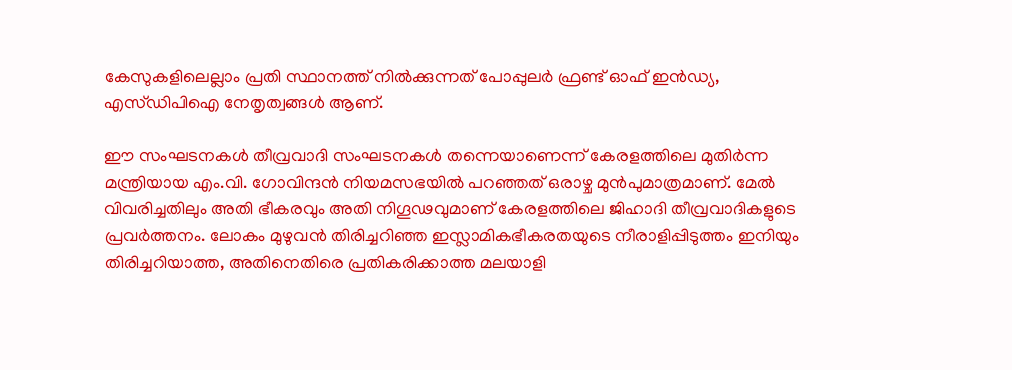കേസുകളിലെല്ലാം പ്രതി സ്ഥാനത്ത് നില്‍ക്കുന്നത് പോപ്പുലര്‍ ഫ്രണ്ട് ഓഫ് ഇന്‍ഡ്യ, എസ്ഡിപിഐ നേതൃത്വങ്ങള്‍ ആണ്.

ഈ സംഘടനകള്‍ തീവ്രവാദി സംഘടനകള്‍ തന്നെയാണെന്ന് കേരളത്തിലെ മുതിര്‍ന്ന മന്ത്രിയായ എം.വി. ഗോവിന്ദന്‍ നിയമസഭയില്‍ പറഞ്ഞത് ഒരാഴ്ച മുന്‍പുമാത്രമാണ്. മേല്‍ വിവരിച്ചതിലും അതി ഭീകരവും അതി നിഗൂഢവുമാണ് കേരളത്തിലെ ജിഹാദി തീവ്രവാദികളുടെ പ്രവര്‍ത്തനം. ലോകം മുഴുവന്‍ തിരിച്ചറിഞ്ഞ ഇസ്ലാമികഭീകരതയുടെ നീരാളിപ്പിടുത്തം ഇനിയും തിരിച്ചറിയാത്ത, അതിനെതിരെ പ്രതികരിക്കാത്ത മലയാളി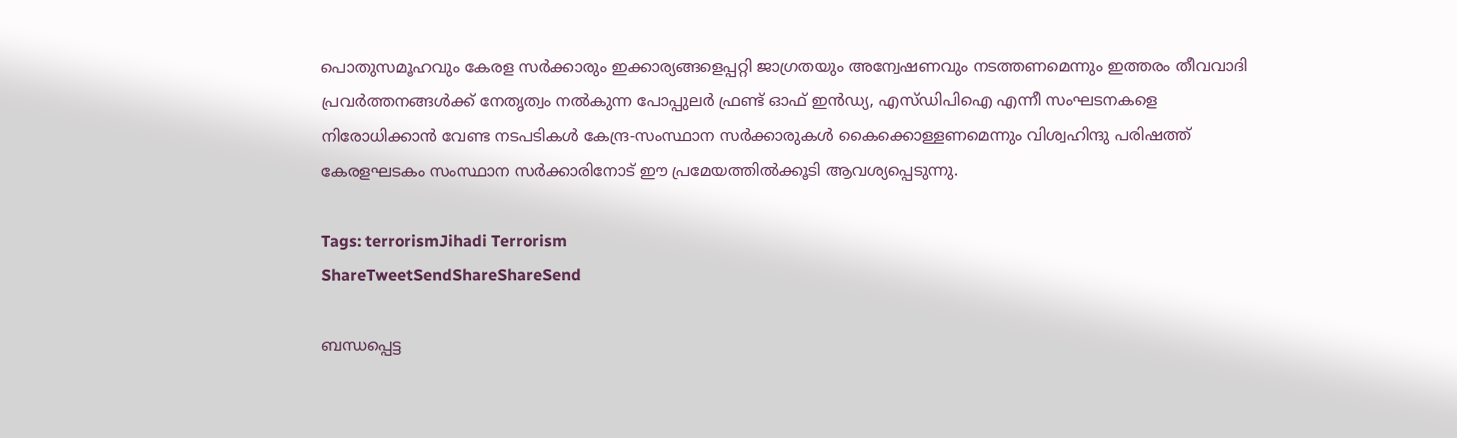പൊതുസമൂഹവും കേരള സര്‍ക്കാരും ഇക്കാര്യങ്ങളെപ്പറ്റി ജാഗ്രതയും അന്വേഷണവും നടത്തണമെന്നും ഇത്തരം തീവവാദി പ്രവര്‍ത്തനങ്ങള്‍ക്ക് നേതൃത്വം നല്‍കുന്ന പോപ്പുലര്‍ ഫ്രണ്ട് ഓഫ് ഇന്‍ഡ്യ, എസ്ഡിപിഐ എന്നീ സംഘടനകളെ നിരോധിക്കാന്‍ വേണ്ട നടപടികള്‍ കേന്ദ്ര-സംസ്ഥാന സര്‍ക്കാരുകള്‍ കൈക്കൊള്ളണമെന്നും വിശ്വഹിന്ദു പരിഷത്ത് കേരളഘടകം സംസ്ഥാന സര്‍ക്കാരിനോട് ഈ പ്രമേയത്തില്‍ക്കൂടി ആവശ്യപ്പെടുന്നു.

Tags: terrorismJihadi Terrorism
ShareTweetSendShareShareSend

ബന്ധപ്പെട്ട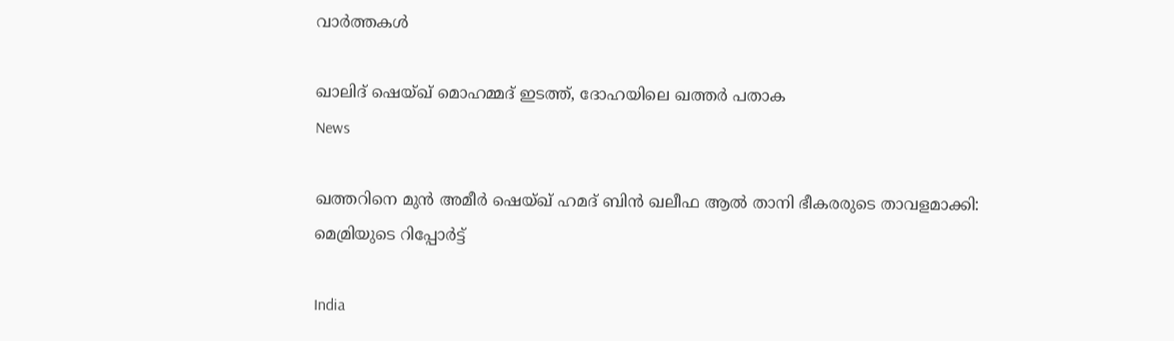വാര്‍ത്തകള്‍

ഖാലിദ് ഷെയ്ഖ് മൊഹമ്മദ് ഇടത്ത്, ദോഹയിലെ ഖത്തർ പതാക
News

ഖത്തറിനെ മുൻ അമീർ ഷെയ്ഖ് ഹമദ് ബിൻ ഖലീഫ ആൽ താനി ഭീകരരുടെ താവളമാക്കി: മെമ്രിയുടെ റിപ്പോർട്ട്

India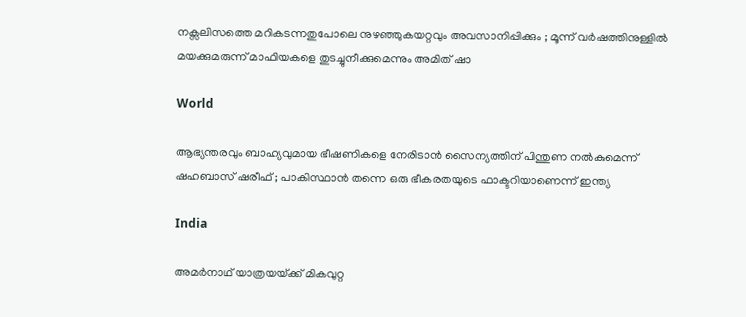നക്സലിസത്തെ മറികടന്നതുപോലെ നുഴഞ്ഞുകയറ്റവും അവസാനിപ്പിക്കും ; മൂന്ന് വർഷത്തിനുള്ളിൽ മയക്കുമരുന്ന് മാഫിയകളെ തുടച്ചുനീക്കുമെന്നും അമിത് ഷാ

World

ആഭ്യന്തരവും ബാഹ്യവുമായ ഭീഷണികളെ നേരിടാൻ സൈന്യത്തിന് പിന്തുണ നൽകുമെന്ന് ഷഹബാസ് ഷരീഫ് ; പാകിസ്ഥാൻ തന്നെ ഒരു ഭീകരതയുടെ ഫാക്ടറിയാണെന്ന് ഇന്ത്യ

India

അമർനാഥ് യാത്രയയ്‌ക്ക് മികവുറ്റ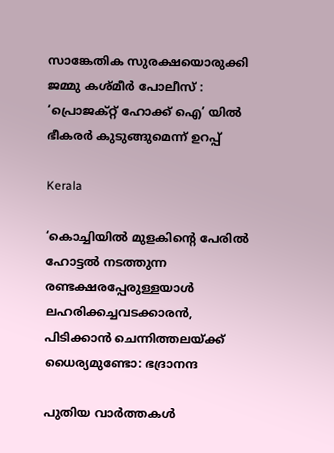സാങ്കേതിക സുരക്ഷയൊരുക്കി ജമ്മു കശ്മീർ പോലീസ് : ‘പ്രൊജക്റ്റ് ഹോക്ക് ഐ’ യിൽ ഭീകരർ കുടുങ്ങുമെന്ന് ഉറപ്പ്

Kerala

‘കൊച്ചിയില്‍ മുളകിന്റെ പേരില്‍ ഹോട്ടല്‍ നടത്തുന്ന രണ്ടക്ഷരപ്പേരുള്ളയാള്‍ ലഹരിക്കച്ചവടക്കാരന്‍, പിടിക്കാന്‍ ചെന്നിത്തലയ്‌ക്ക് ധൈര്യമുണ്ടോ: ഭദ്രാനന്ദ

പുതിയ വാര്‍ത്തകള്‍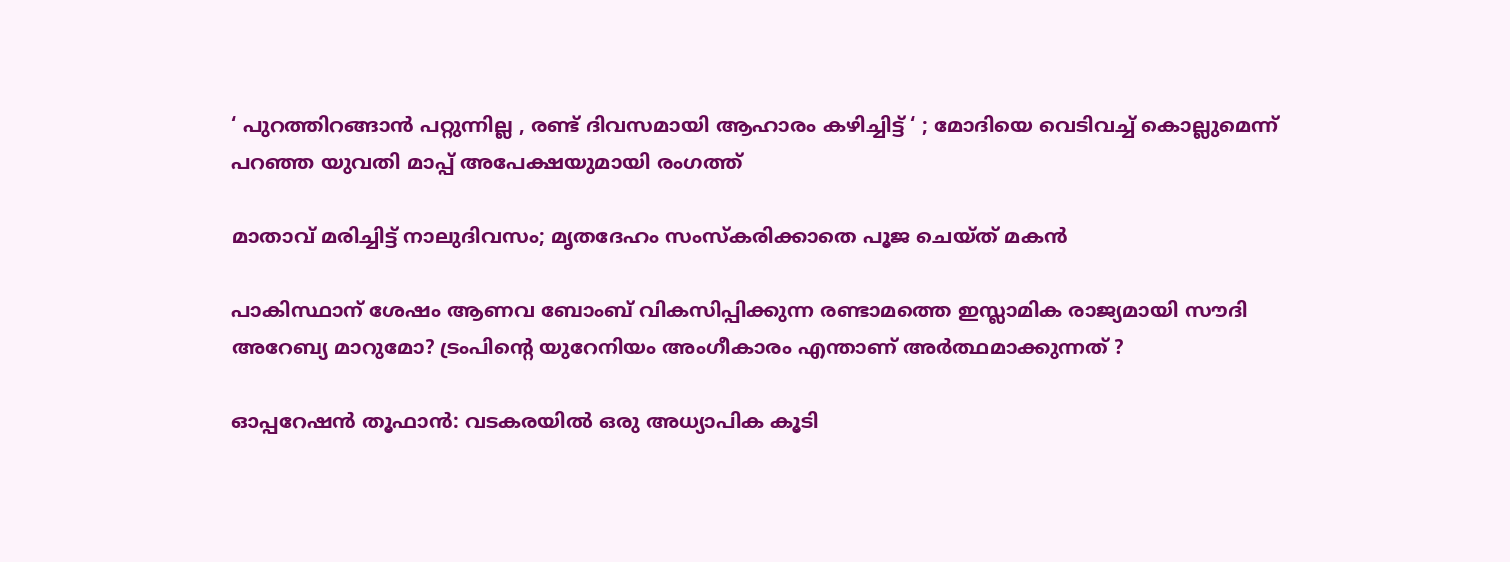‘ പുറത്തിറങ്ങാൻ പറ്റുന്നില്ല , രണ്ട് ദിവസമായി ആഹാരം കഴിച്ചിട്ട് ‘ ; മോദിയെ വെടിവച്ച് കൊല്ലുമെന്ന് പറഞ്ഞ യുവതി മാപ്പ് അപേക്ഷയുമായി രംഗത്ത്

മാതാവ് മരിച്ചിട്ട് നാലുദിവസം; മൃതദേഹം സംസ്‌കരിക്കാതെ പൂജ ചെയ്ത് മകന്‍

പാകിസ്ഥാന് ശേഷം ആണവ ബോംബ് വികസിപ്പിക്കുന്ന രണ്ടാമത്തെ ഇസ്ലാമിക രാജ്യമായി സൗദി അറേബ്യ മാറുമോ? ട്രംപിന്റെ യുറേനിയം അംഗീകാരം എന്താണ് അർത്ഥമാക്കുന്നത് ?

ഓപ്പറേഷൻ തൂഫാൻ: വടകരയില്‍ ഒരു അധ്യാപിക കൂടി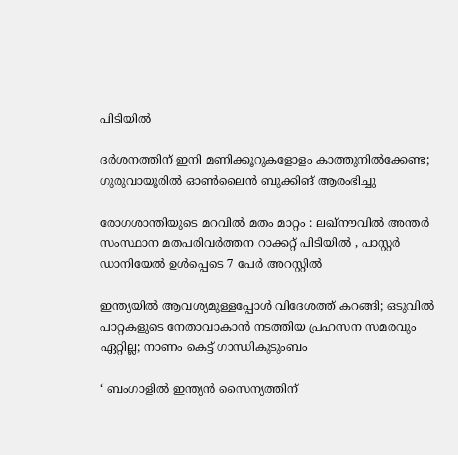പിടിയില്‍

ദര്‍ശനത്തിന് ഇനി മണിക്കൂറുകളോളം കാത്തുനില്‍ക്കേണ്ട; ഗുരുവായൂരില്‍ ഓണ്‍ലൈന്‍ ബുക്കിങ് ആരംഭിച്ചു

രോഗശാന്തിയുടെ മറവിൽ മതം മാറ്റം : ലഖ്‌നൗവിൽ അന്തർ സംസ്ഥാന മതപരിവർത്തന റാക്കറ്റ് പിടിയിൽ , പാസ്റ്റർ ഡാനിയേൽ ഉൾപ്പെടെ 7 പേർ അറസ്റ്റിൽ

ഇന്ത്യയില്‍ ആവശ്യമുള്ളപ്പോള്‍ വിദേശത്ത് കറങ്ങി; ഒടുവില്‍ പാറ്റകളുടെ നേതാവാകാന്‍ നടത്തിയ പ്രഹസന സമരവും ഏറ്റില്ല; നാണം കെട്ട് ഗാന്ധികുടുംബം

‘ ബംഗാളിൽ ഇന്ത്യൻ സൈന്യത്തിന്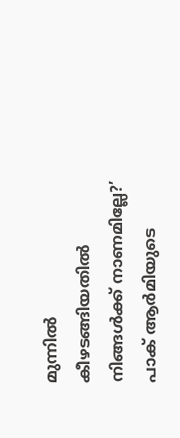മുന്നിൽ കീഴടങ്ങിയതിൽ നിങ്ങൾക്ക് നാണമില്ലേ?’ പാക് ആർമിയുടെ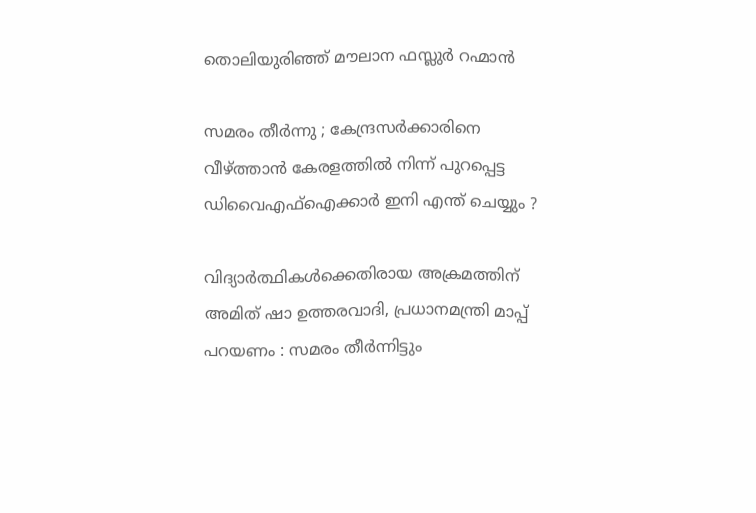തൊലിയുരിഞ്ഞ് മൗലാന ഫസ്ലുർ റഹ്മാൻ

സമരം തീർന്നു ; കേന്ദ്രസർക്കാരിനെ വീഴ്‌ത്താൻ കേരളത്തിൽ നിന്ന് പുറപ്പെട്ട ഡിവൈഎഫ്ഐക്കാർ ഇനി എന്ത് ചെയ്യും ?

വിദ്യാർത്ഥികൾക്കെതിരായ അക്രമത്തിന് അമിത് ഷാ ഉത്തരവാദി, പ്രധാനമന്ത്രി മാപ്പ് പറയണം : സമരം തീർന്നിട്ടും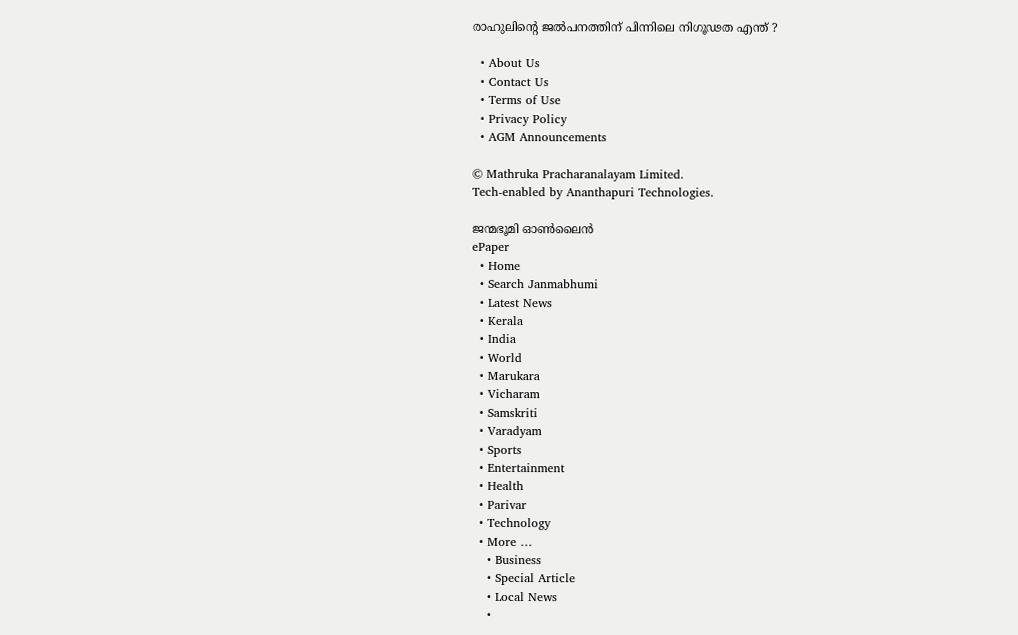രാഹുലിന്റെ ജൽപനത്തിന് പിന്നിലെ നിഗൂഢത എന്ത് ?

  • About Us
  • Contact Us
  • Terms of Use
  • Privacy Policy
  • AGM Announcements

© Mathruka Pracharanalayam Limited.
Tech-enabled by Ananthapuri Technologies.

ജന്മഭൂമി ഓണ്‍ലൈന്‍
ePaper
  • Home
  • Search Janmabhumi
  • Latest News
  • Kerala
  • India
  • World
  • Marukara
  • Vicharam
  • Samskriti
  • Varadyam
  • Sports
  • Entertainment
  • Health
  • Parivar
  • Technology
  • More …
    • Business
    • Special Article
    • Local News
    •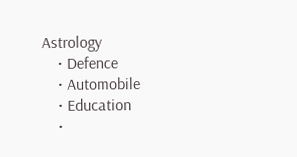Astrology
    • Defence
    • Automobile
    • Education
    •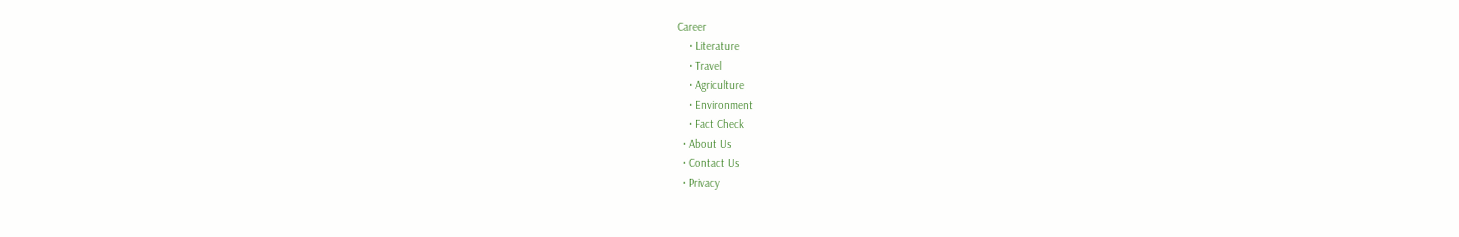Career
    • Literature
    • Travel
    • Agriculture
    • Environment
    • Fact Check
  • About Us
  • Contact Us
  • Privacy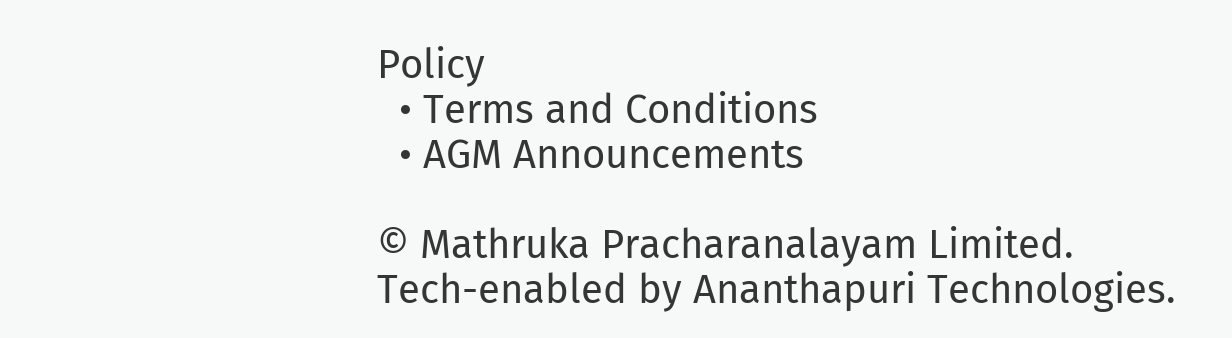Policy
  • Terms and Conditions
  • AGM Announcements

© Mathruka Pracharanalayam Limited.
Tech-enabled by Ananthapuri Technologies.